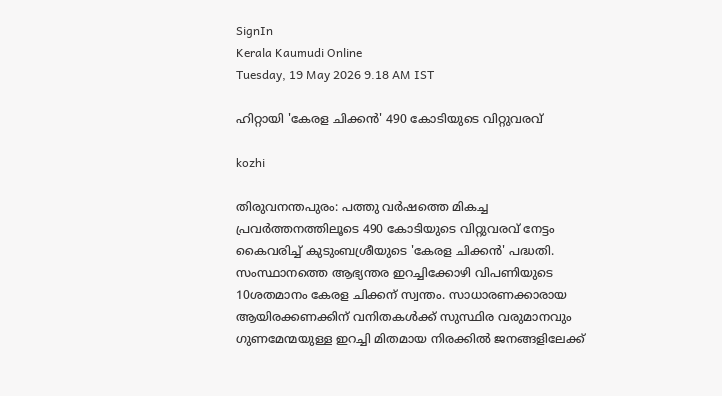SignIn
Kerala Kaumudi Online
Tuesday, 19 May 2026 9.18 AM IST

ഹിറ്റായി 'കേരള ചിക്കൻ' 490 കോടിയുടെ വിറ്റുവരവ്

kozhi

തിരുവനന്തപുരം: പത്തു വർഷത്തെ മികച്ച പ്രവർത്തനത്തിലൂടെ 490 കോടിയുടെ വിറ്റുവരവ് നേട്ടം കൈവരിച്ച് കുടുംബശ്രീയുടെ 'കേരള ചിക്കൻ' പദ്ധതി. സംസ്ഥാനത്തെ ആഭ്യന്തര ഇറച്ചിക്കോഴി വിപണിയുടെ 10ശതമാനം കേരള ചിക്കന് സ്വന്തം. സാധാരണക്കാരായ ആയിരക്കണക്കിന് വനിതകൾക്ക് സുസ്ഥിര വരുമാനവും ഗുണമേന്മയുള്ള ഇറച്ചി മിതമായ നിരക്കിൽ ജനങ്ങളിലേക്ക്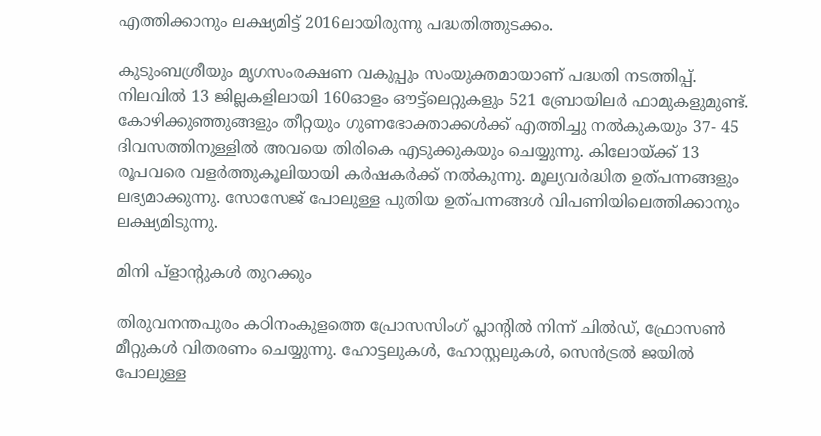എത്തിക്കാനും ലക്ഷ്യമിട്ട് 2016ലായിരുന്നു പദ്ധതിത്തുടക്കം.

കുടുംബശ്രീയും മൃഗസംരക്ഷണ വകുപ്പും സംയുക്തമായാണ് പദ്ധതി നടത്തിപ്പ്. നിലവിൽ 13 ജില്ലകളിലായി 160ഓളം ഔട്ട്ലെറ്റുകളും 521 ബ്രോയിലർ ഫാമുകളുമുണ്ട്. കോഴിക്കുഞ്ഞുങ്ങളും തീറ്റയും ഗുണഭോക്താക്കൾക്ക് എത്തിച്ചു നൽകുകയും 37- 45 ദിവസത്തിനുള്ളിൽ അവയെ തിരികെ എടുക്കുകയും ചെയ്യുന്നു. കിലോയ്ക്ക് 13 രൂപവരെ വളർത്തുകൂലിയായി കർഷകർക്ക് നൽകുന്നു. മൂല്യവർദ്ധിത ഉത്പന്നങ്ങളും ലഭ്യമാക്കുന്നു. സോസേജ് പോലുള്ള പുതിയ ഉത്പന്നങ്ങൾ വിപണിയിലെത്തിക്കാനും ലക്ഷ്യമിടുന്നു.

മിനി പ്ളാന്റുകൾ തുറക്കും

തിരുവനന്തപുരം കഠിനംകുളത്തെ പ്രോസസിംഗ് പ്ലാന്റിൽ നിന്ന് ചിൽഡ്, ഫ്രോസൺ മീറ്റുകൾ വിതരണം ചെയ്യുന്നു. ഹോട്ടലുകൾ, ഹോസ്റ്റലുകൾ, സെൻട്രൽ ജയിൽ പോലുള്ള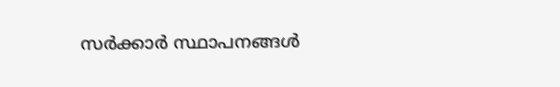സർക്കാർ സ്ഥാപനങ്ങൾ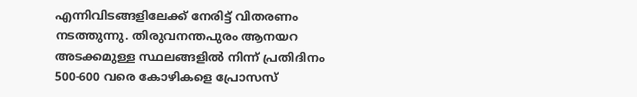എന്നിവിടങ്ങളിലേക്ക് നേരിട്ട് വിതരണം നടത്തുന്നു. തിരുവനന്തപുരം ആനയറ അടക്കമുള്ള സ്ഥലങ്ങളിൽ നിന്ന് പ്രതിദിനം 500-600 വരെ കോഴികളെ പ്രോസസ്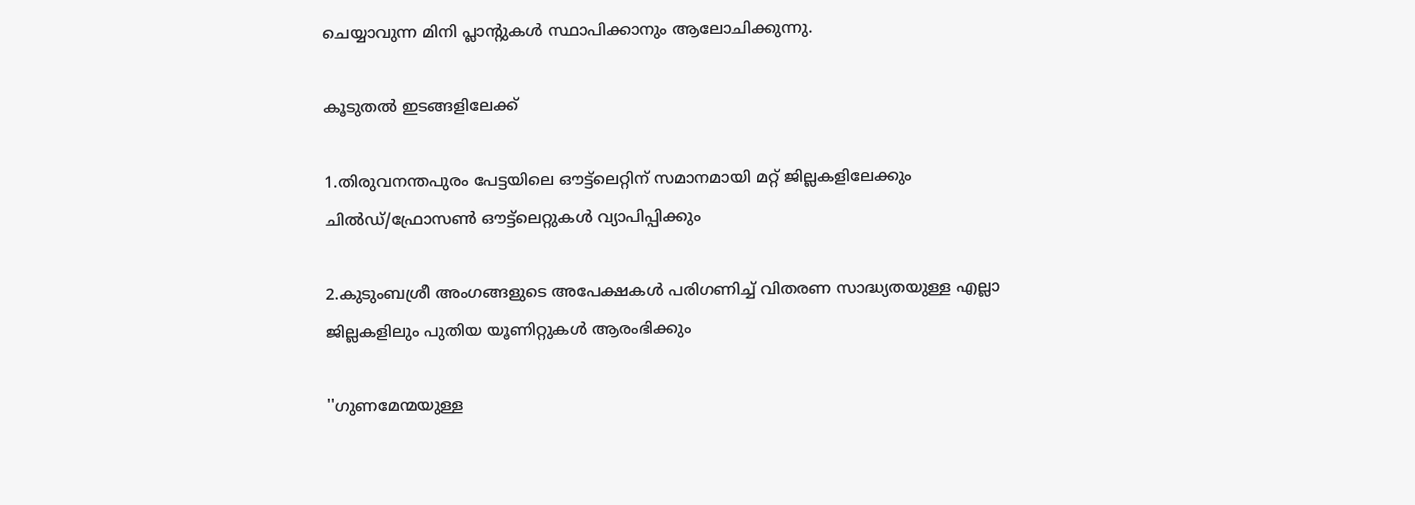ചെയ്യാവുന്ന മിനി പ്ലാന്റുകൾ സ്ഥാപിക്കാനും ആലോചിക്കുന്നു.

കൂടുതൽ ഇടങ്ങളിലേക്ക്

1.തിരുവനന്തപുരം പേട്ടയിലെ ഔട്ട്ലെറ്റിന് സമാനമായി മറ്റ് ജില്ലകളിലേക്കും ചിൽഡ്/ഫ്രോസൺ ഔട്ട്ലെറ്റുകൾ വ്യാപിപ്പിക്കും

2.കുടുംബശ്രീ അംഗങ്ങളുടെ അപേക്ഷകൾ പരിഗണിച്ച് വിതരണ സാദ്ധ്യതയുള്ള എല്ലാ ജില്ലകളിലും പുതിയ യൂണിറ്റുകൾ ആരംഭിക്കും

''ഗുണമേന്മയുള്ള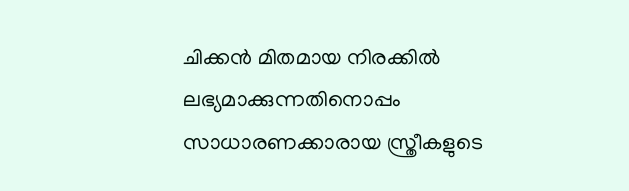ചിക്കൻ മിതമായ നിരക്കിൽ ലഭ്യമാക്കുന്നതിനൊപ്പം സാധാരണക്കാരായ സ്ത്രീകളുടെ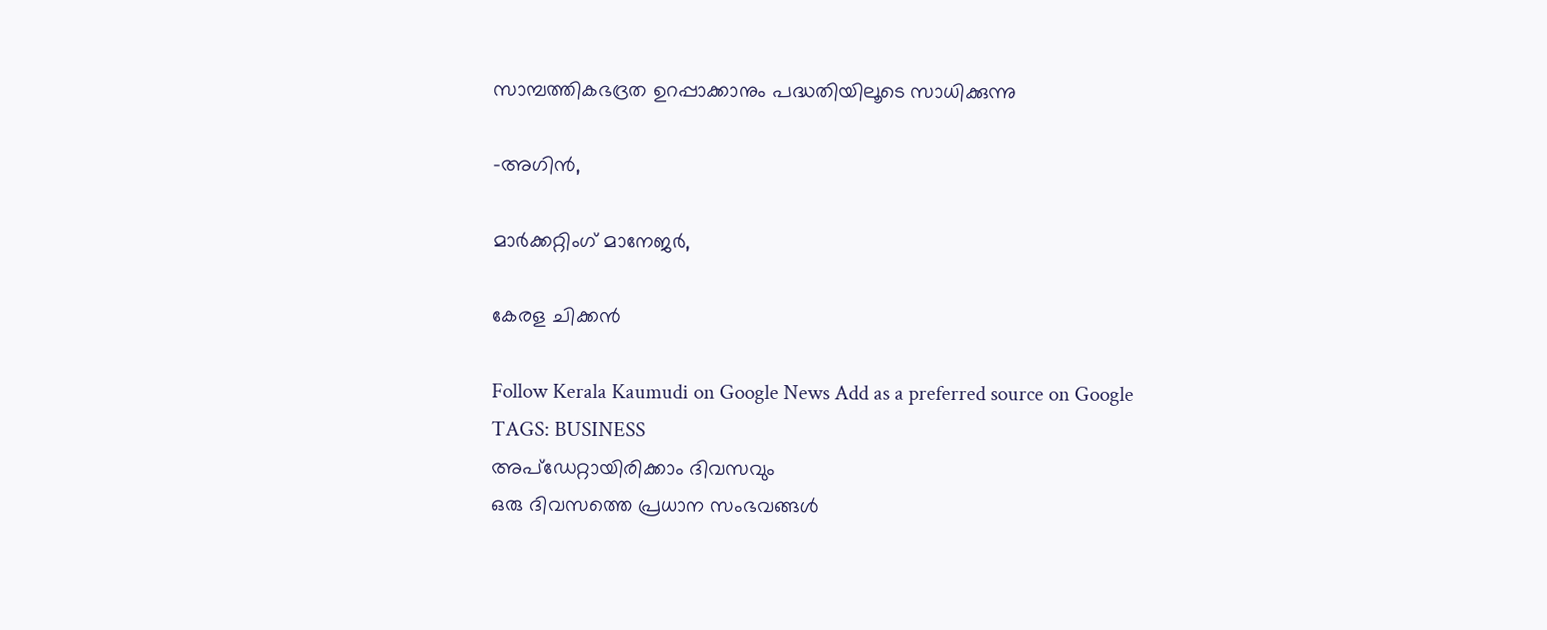സാമ്പത്തികഭദ്രത ഉറപ്പാക്കാനും പദ്ധതിയിലൂടെ സാധിക്കുന്നു

-അഗിൻ,

മാർക്കറ്റിംഗ് മാനേജർ,

കേരള ചിക്കൻ

Follow Kerala Kaumudi on Google News Add as a preferred source on Google
TAGS: BUSINESS
അപ്ഡേറ്റായിരിക്കാം ദിവസവും
ഒരു ദിവസത്തെ പ്രധാന സംഭവങ്ങൾ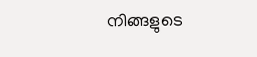നിങ്ങളുടെ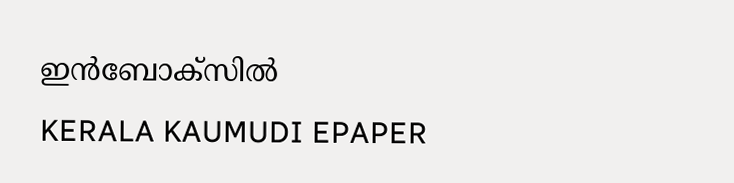ഇൻബോക്സിൽ
KERALA KAUMUDI EPAPER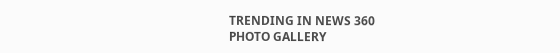TRENDING IN NEWS 360
PHOTO GALLERY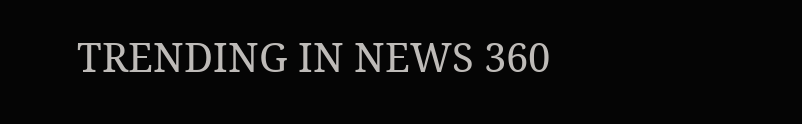TRENDING IN NEWS 360